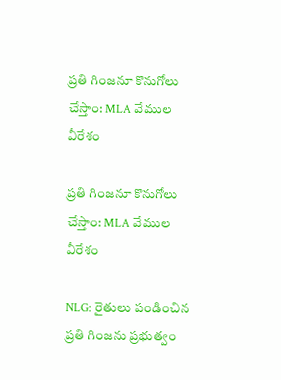ప్రతి గింజనూ కొనుగోలు చేస్తాం: MLA వేముల వీరేశం

ప్రతి గింజనూ కొనుగోలు చేస్తాం: MLA వేముల వీరేశం

NLG: రైతులు పండించిన ప్రతి గింజను ప్రభుత్వం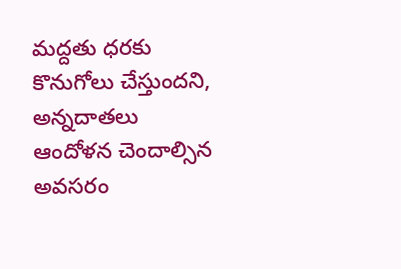మద్దతు ధరకు కొనుగోలు చేస్తుందని, అన్నదాతలు ఆందోళన చెందాల్సిన అవసరం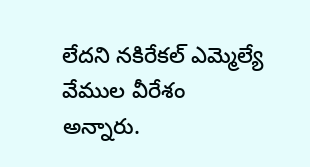లేదని నకిరేకల్ ఎమ్మెల్యే వేముల వీరేశం అన్నారు.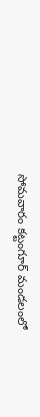సోమవారం కట్టంగూర్ మండలంలో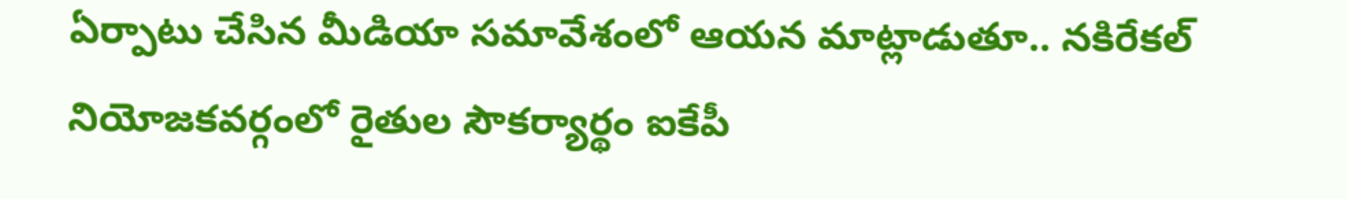ఏర్పాటు చేసిన మీడియా సమావేశంలో ఆయన మాట్లాడుతూ.. నకిరేకల్ నియోజకవర్గంలో రైతుల సౌకర్యార్థం ఐకేపీ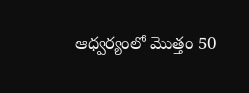ఆధ్వర్యంలో మొత్తం 50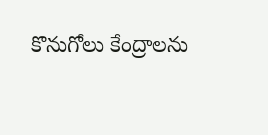కొనుగోలు కేంద్రాలను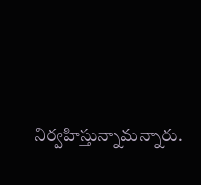నిర్వహిస్తున్నామన్నారు.